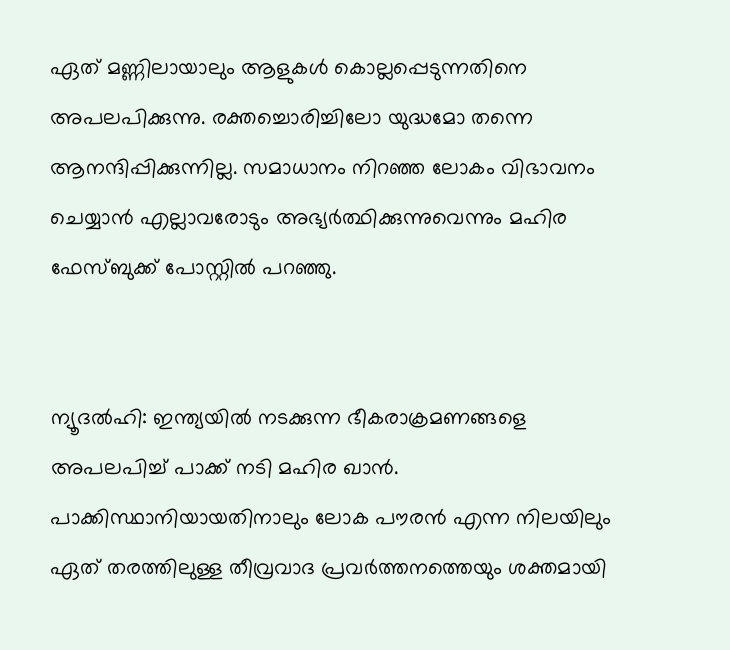ഏത് മണ്ണിലായാലും ആളുകള്‍ കൊല്ലപ്പെടുന്നതിനെ അപലപിക്കുന്നു. രക്തച്ചൊരിച്ചിലോ യുദ്ധമോ തന്നെ ആനന്ദിപ്പിക്കുന്നില്ല. സമാധാനം നിറഞ്ഞ ലോകം വിഭാവനം ചെയ്യാന്‍ എല്ലാവരോടും അഭ്യര്‍ത്ഥിക്കുന്നുവെന്നും മഹിര ഫേസ്ബുക്ക് പോസ്റ്റില്‍ പറഞ്ഞു.


ന്യൂദല്‍ഹി: ഇന്ത്യയില്‍ നടക്കുന്ന ഭീകരാക്രമണങ്ങളെ അപലപിച്ച് പാക്ക് നടി മഹിര ഖാന്‍. പാക്കിസ്ഥാനിയായതിനാലും ലോക പൗരന്‍ എന്ന നിലയിലും ഏത് തരത്തിലുള്ള തീവ്രവാദ പ്രവര്‍ത്തനത്തെയും ശക്തമായി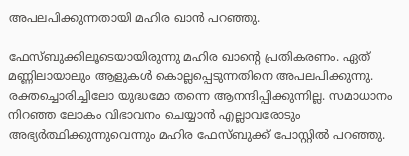അപലപിക്കുന്നതായി മഹിര ഖാന്‍ പറഞ്ഞു.

ഫേസ്ബുക്കിലൂടെയായിരുന്നു മഹിര ഖാന്റെ പ്രതികരണം. ഏത് മണ്ണിലായാലും ആളുകള്‍ കൊല്ലപ്പെടുന്നതിനെ അപലപിക്കുന്നു. രക്തച്ചൊരിച്ചിലോ യുദ്ധമോ തന്നെ ആനന്ദിപ്പിക്കുന്നില്ല. സമാധാനം നിറഞ്ഞ ലോകം വിഭാവനം ചെയ്യാന്‍ എല്ലാവരോടും അഭ്യര്‍ത്ഥിക്കുന്നുവെന്നും മഹിര ഫേസ്ബുക്ക് പോസ്റ്റില്‍ പറഞ്ഞു.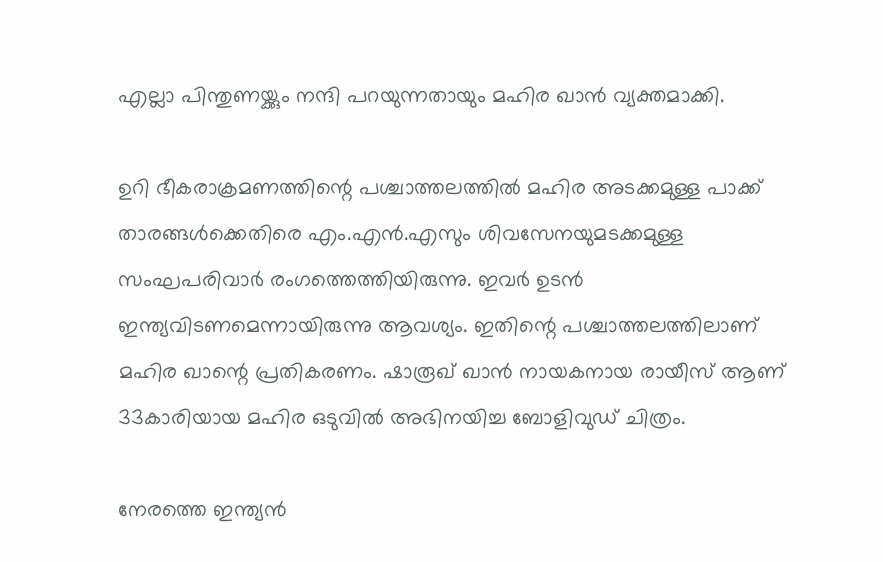എല്ലാ പിന്തുണയ്ക്കും നന്ദി പറയുന്നതായും മഹിര ഖാന്‍ വ്യക്തമാക്കി.

ഉറി ഭീകരാക്രമണത്തിന്റെ പശ്ചാത്തലത്തില്‍ മഹിര അടക്കമുള്ള പാക്ക് താരങ്ങള്‍ക്കെതിരെ എം.എന്‍.എസും ശിവസേനയുമടക്കമുള്ള സംഘപരിവാര്‍ രംഗത്തെത്തിയിരുന്നു. ഇവര്‍ ഉടന്‍ ഇന്ത്യവിടണമെന്നായിരുന്നു ആവശ്യം. ഇതിന്റെ പശ്ചാത്തലത്തിലാണ് മഹിര ഖാന്റെ പ്രതികരണം. ഷാരൂഖ് ഖാന്‍ നായകനായ രായീസ് ആണ് 33കാരിയായ മഹിര ഒടുവില്‍ അഭിനയിച്ച ബോളിവുഡ് ചിത്രം.

നേരത്തെ ഇന്ത്യന്‍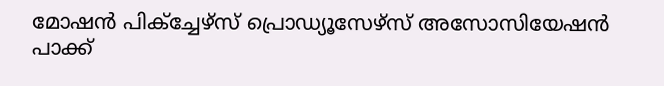മോഷന്‍ പിക്‌ച്ചേഴ്‌സ് പ്രൊഡ്യൂസേഴ്‌സ് അസോസിയേഷന്‍ പാക്ക്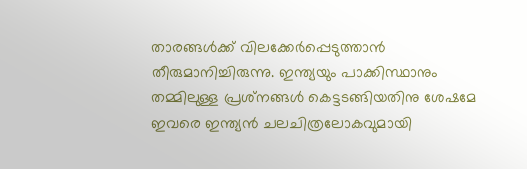താരങ്ങള്‍ക്ക് വിലക്കേര്‍പ്പെടുത്താന്‍ തീരുമാനിച്ചിരുന്നു. ഇന്ത്യയും പാക്കിസ്ഥാനും തമ്മിലുള്ള പ്രശ്‌നങ്ങള്‍ കെട്ടടങ്ങിയതിനു ശേഷമേ ഇവരെ ഇന്ത്യന്‍ ചലചിത്രലോകവുമായി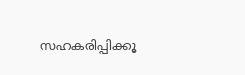സഹകരിപ്പിക്കൂ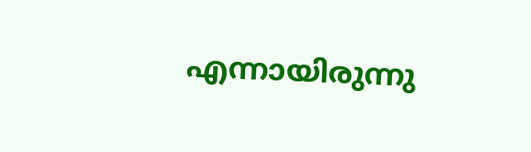എന്നായിരുന്നു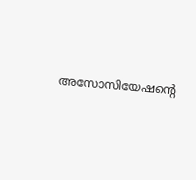അസോസിയേഷന്റെ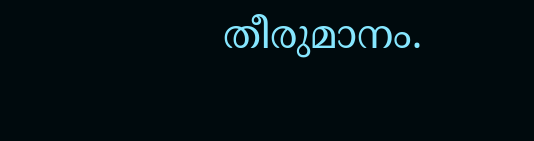തീരുമാനം.